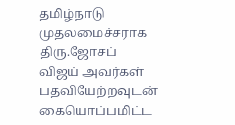தமிழ்நாடு முதலமைச்சராக திரு.ஜோசப் விஜய் அவர்கள் பதவியேற்றவுடன் கையொப்பமிட்ட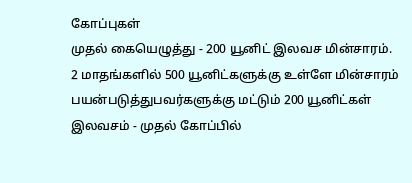கோப்புகள்
முதல் கையெழுத்து - 200 யூனிட் இலவச மின்சாரம்.
2 மாதங்களில் 500 யூனிட்களுக்கு உள்ளே மின்சாரம் பயன்படுத்துபவர்களுக்கு மட்டும் 200 யூனிட்கள் இலவசம் - முதல் கோப்பில்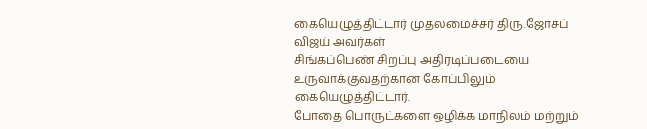கையெழுத்திட்டார் முதலமைச்சர் திரு.ஜோசப் விஜய் அவர்கள்
சிங்கப்பெண் சிறப்பு அதிரடிப்படையை உருவாக்குவதற்கான கோப்பிலும் கையெழுத்திட்டார்.
போதை பொருட்களை ஒழிக்க மாநிலம் மற்றும்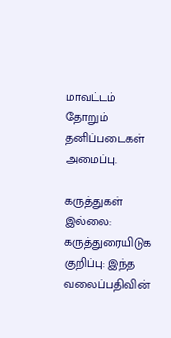மாவட்டம் தோறும் தனிப்படைகள் அமைப்பு.

கருத்துகள் இல்லை:
கருத்துரையிடுக
குறிப்பு: இந்த வலைப்பதிவின்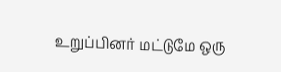உறுப்பினர் மட்டுமே ஒரு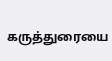கருத்துரையை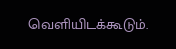வெளியிடக்கூடும்.